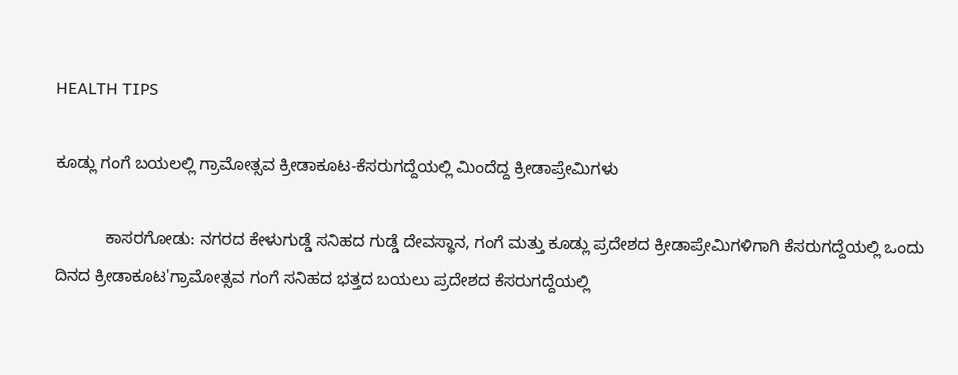HEALTH TIPS

ಕೂಡ್ಲು ಗಂಗೆ ಬಯಲಲ್ಲಿ ಗ್ರಾಮೋತ್ಸವ ಕ್ರೀಡಾಕೂಟ-ಕೆಸರುಗದ್ದೆಯಲ್ಲಿ ಮಿಂದೆದ್ದ ಕ್ರೀಡಾಪ್ರೇಮಿಗಳು

           ಕಾಸರಗೋಡು: ನಗರದ ಕೇಳುಗುಡ್ಡೆ ಸನಿಹದ ಗುಡ್ಡೆ ದೇವಸ್ಥಾನ, ಗಂಗೆ ಮತ್ತು ಕೂಡ್ಲು ಪ್ರದೇಶದ ಕ್ರೀಡಾಪ್ರೇಮಿಗಳಿಗಾಗಿ ಕೆಸರುಗದ್ದೆಯಲ್ಲಿ ಒಂದು ದಿನದ ಕ್ರೀಡಾಕೂಟ'ಗ್ರಾಮೋತ್ಸವ ಗಂಗೆ ಸನಿಹದ ಭತ್ತದ ಬಯಲು ಪ್ರದೇಶದ ಕೆಸರುಗದ್ದೆಯಲ್ಲಿ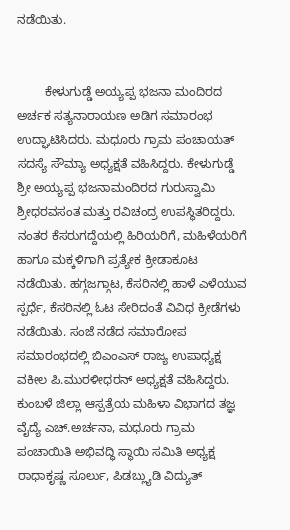ನಡೆಯಿತು.


        ಕೇಳುಗುಡ್ಡೆ ಅಯ್ಯಪ್ಪ ಭಜನಾ ಮಂದಿರದ ಅರ್ಚಕ ಸತ್ಯನಾರಾಯಣ ಅಡಿಗ ಸಮಾರಂಭ ಉದ್ಘಾಟಿಸಿದರು. ಮಧೂರು ಗ್ರಾಮ ಪಂಚಾಯತ್ ಸದಸ್ಯೆ ಸೌಮ್ಯಾ ಅಧ್ಯಕ್ಷತೆ ವಹಿಸಿದ್ದರು. ಕೇಳುಗುಡ್ಡೆ ಶ್ರೀ ಅಯ್ಯಪ್ಪ ಭಜನಾಮಂದಿರದ ಗುರುಸ್ವಾಮಿ ಶ್ರೀಧರವಸಂತ ಮತ್ತು ರವಿಚಂದ್ರ ಉಪಸ್ಥಿತರಿದ್ದರು. ನಂತರ ಕೆಸರುಗದ್ದೆಯಲ್ಲಿ ಹಿರಿಯರಿಗೆ, ಮಹಿಳೆಯರಿಗೆ ಹಾಗೂ ಮಕ್ಕಳಿಗಾಗಿ ಪ್ರತ್ಯೇಕ ಕ್ರೀಡಾಕೂಟ ನಡೆಯಿತು. ಹಗ್ಗಜಗ್ಗಾಟ, ಕೆಸರಿನಲ್ಲಿ ಹಾಳೆ ಎಳೆಯುವ ಸ್ಪರ್ಧೆ, ಕೆಸರಿನಲ್ಲಿ ಓಟ ಸೇರಿದಂತೆ ವಿವಿಧ ಕ್ರೀಡೆಗಳು ನಡೆಯಿತು. ಸಂಜೆ ನಡೆದ ಸಮಾರೋಪ ಸಮಾರಂಭದಲ್ಲಿ ಬಿಎಂಎಸ್ ರಾಜ್ಯ ಉಪಾಧ್ಯಕ್ಷ ವಕೀಲ ಪಿ.ಮುರಳೀಧರನ್ ಅಧ್ಯಕ್ಷತೆ ವಹಿಸಿದ್ದರು. ಕುಂಬಳೆ ಜಿಲ್ಲಾ ಆಸ್ಪತ್ರೆಯ ಮಹಿಳಾ ವಿಭಾಗದ ತಜ್ಞ ವೈದ್ಯೆ ಎಚ್.ಅರ್ಚನಾ, ಮಧೂರು ಗ್ರಾಮ ಪಂಚಾಯಿತಿ ಅಭಿವದ್ಧಿ ಸ್ಥಾಯಿ ಸಮಿತಿ ಅಧ್ಯಕ್ಷ ರಾಧಾಕೃಷ್ಣ ಸೂರ್ಲು, ಪಿಡಬ್ಲ್ಯುಡಿ ವಿದ್ಯುತ್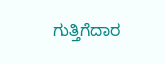ಗುತ್ತಿಗೆದಾರ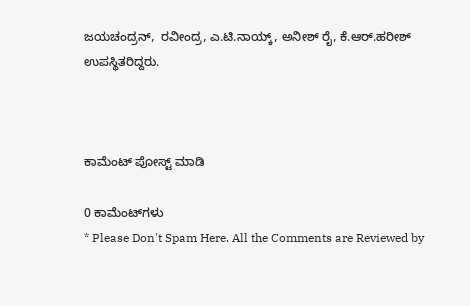ಜಯಚಂದ್ರನ್,  ರವೀಂದ್ರ, ಎ.ಟಿ.ನಾಯ್ಕ್, ಅನೀಶ್ ರೈ, ಕೆ.ಆರ್.ಹರೀಶ್ ಉಪಸ್ಥಿತರಿದ್ದರು.



ಕಾಮೆಂಟ್‌‌ ಪೋಸ್ಟ್‌ ಮಾಡಿ

0 ಕಾಮೆಂಟ್‌ಗಳು
* Please Don't Spam Here. All the Comments are Reviewed by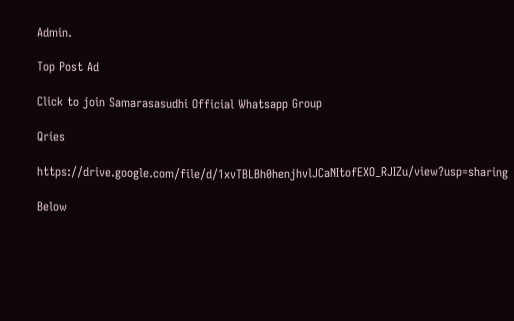Admin.

Top Post Ad

Click to join Samarasasudhi Official Whatsapp Group

Qries

https://drive.google.com/file/d/1xvTBLBh0henjhvlJCaNItofEXO_RJIZu/view?usp=sharing

Below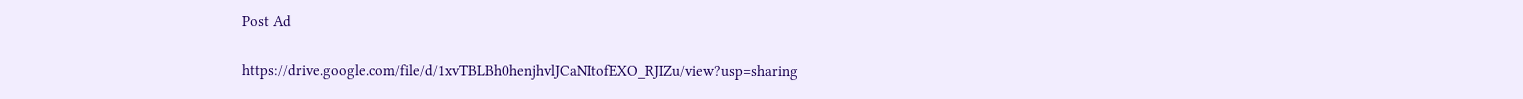Post Ad

https://drive.google.com/file/d/1xvTBLBh0henjhvlJCaNItofEXO_RJIZu/view?usp=sharing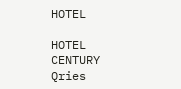HOTEL

HOTEL
CENTURY
Qries